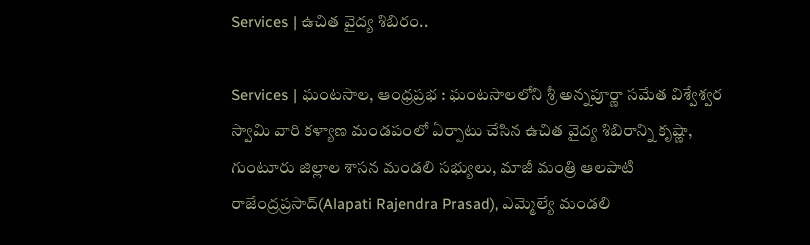Services | ఉచిత వైద్య శిబిరం..

Services | ఘంటసాల, ఆంధ్రప్రభ : ఘంటసాలలోని శ్రీ అన్నపూర్ణా సమేత విశ్వేశ్వర స్వామి వారి కళ్యాణ మండపంలో ఏర్పాటు చేసిన ఉచిత వైద్య శిబిరాన్ని కృష్ణా, గుంటూరు జిల్లాల శాసన మండలి సభ్యులు, మాజీ మంత్రి ఆలపాటి రాజేంద్రప్రసాద్(Alapati Rajendra Prasad), ఎమ్మెల్యే మండలి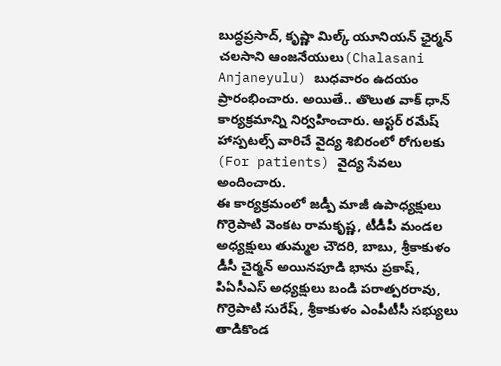బుద్ధప్రసాద్, కృష్ణా మిల్క్ యూనియన్ ఛైర్మన్ చలసాని ఆంజనేయులు(Chalasani Anjaneyulu) బుధవారం ఉదయం ప్రారంభించారు. అయితే.. తొలుత వాక్ ధాన్ కార్యక్రమాన్ని నిర్వహించారు. ఆస్టర్ రమేష్ హాస్పటల్స్ వారిచే వైద్య శిబిరంలో రోగులకు (For patients) వైద్య సేవలు అందించారు.
ఈ కార్యక్రమంలో జడ్పీ మాజీ ఉపాధ్యక్షులు గొర్రెపాటి వెంకట రామకృష్ణ, టీడీపీ మండల అధ్యక్షులు తుమ్మల చౌదరి, బాబు, శ్రీకాకుళం డీసీ చైర్మన్ అయినపూడి భాను ప్రకాష్, పిఏసీఎస్ అధ్యక్షులు బండి పరాత్పరరావు, గొర్రెపాటి సురేష్, శ్రీకాకుళం ఎంపీటీసీ సభ్యులు తాడికొండ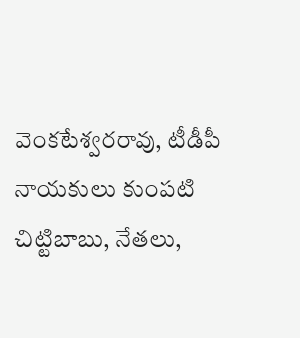వెంకటేశ్వరరావు, టీడీపీ నాయకులు కుంపటి చిట్టిబాబు, నేతలు,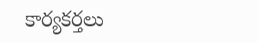కార్యకర్తలు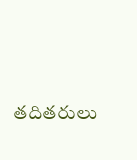తదితరులు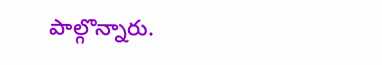పాల్గొన్నారు.